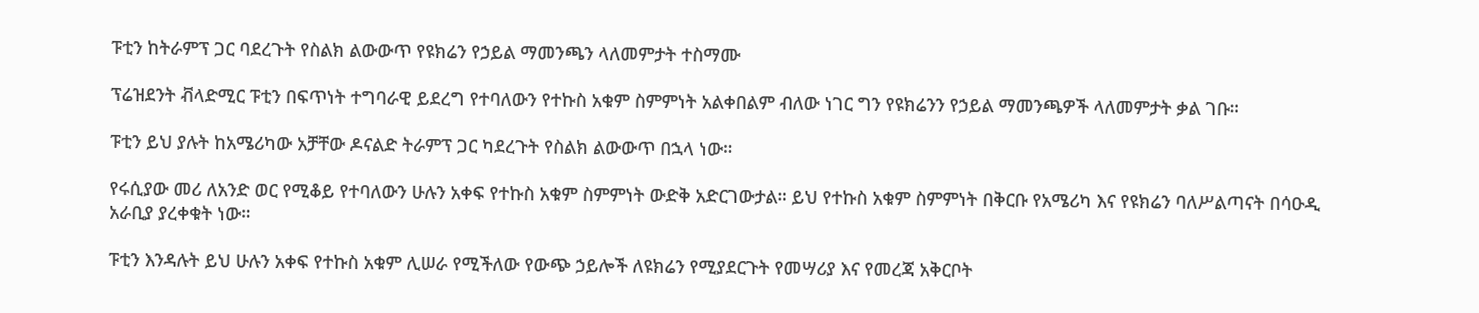ፑቲን ከትራምፕ ጋር ባደረጉት የስልክ ልውውጥ የዩክሬን የኃይል ማመንጫን ላለመምታት ተስማሙ

ፕሬዝደንት ቭላድሚር ፑቲን በፍጥነት ተግባራዊ ይደረግ የተባለውን የተኩስ አቁም ስምምነት አልቀበልም ብለው ነገር ግን የዩክሬንን የኃይል ማመንጫዎች ላለመምታት ቃል ገቡ።

ፑቲን ይህ ያሉት ከአሜሪካው አቻቸው ዶናልድ ትራምፕ ጋር ካደረጉት የስልክ ልውውጥ በኋላ ነው።

የሩሲያው መሪ ለአንድ ወር የሚቆይ የተባለውን ሁሉን አቀፍ የተኩስ አቁም ስምምነት ውድቅ አድርገውታል። ይህ የተኩስ አቁም ስምምነት በቅርቡ የአሜሪካ እና የዩክሬን ባለሥልጣናት በሳዑዲ አራቢያ ያረቀቁት ነው።

ፑቲን እንዳሉት ይህ ሁሉን አቀፍ የተኩስ አቁም ሊሠራ የሚችለው የውጭ ኃይሎች ለዩክሬን የሚያደርጉት የመሣሪያ እና የመረጃ አቅርቦት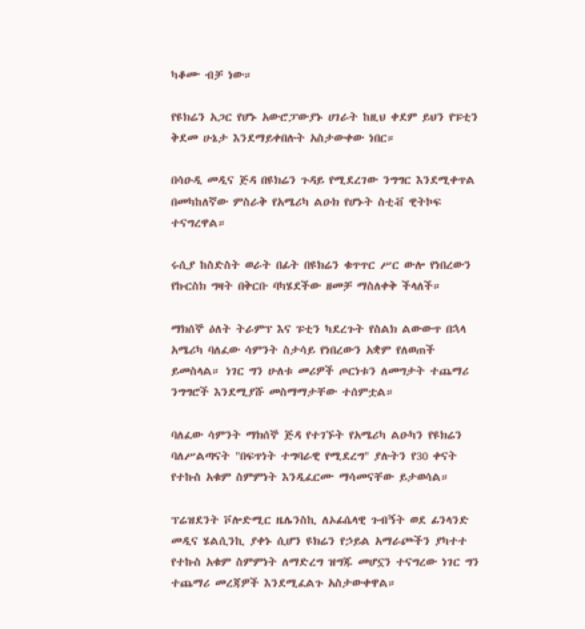ካቆሙ ብቻ ነው።

የዩክሬን አጋር የሆኑ አውሮፓውያኑ ሀገራት ከዚህ ቀደም ይህን የፑቲን ቅደመ ሁኔታ እንደማይቀበሉት አስታውቀው ነበር።

በሳዑዲ መዲና ጅዳ በዩክሬን ጉዳይ የሚደረገው ንግግር እንደሚቀጥል በመካከለኛው ምስራቅ የአሜሪካ ልዑክ የሆኑት ስቲቭ ዊትኮፍ ተናግረዋል።

ሩሲያ ከስድስት ወራት በፊት በዩክሬን ቁጥጥር ሥር ውሎ የነበረውን የኩርስክ ግዛት በቅርቡ ባካሄደችው ዘመቻ ማስለቀቅ ችላለች።

ማክሰኞ ዕለት ትራምፕ እና ፑቲን ካደረጉት የስልክ ልውውጥ በኋላ አሜሪካ ባለፈው ሳምንት ስታሳይ የነበረውን አቋም የለወጠች ይመስላል። ነገር ግን ሁለቱ መሪዎች ጦርነቱን ለመግታት ተጨማሪ ንግግሮች እንደሚያሹ መስማማታቸው ተሰምቷል።

ባለፈው ሳምንት ማክሰኞ ጅዳ የተገኙት የአሜሪካ ልዑካን የዩክሬን ባለሥልጣናት "በፍጥነት ተግባራዊ የሚደረግ" ያሉትን የ30 ቀናት የተኩስ አቁም ስምምነት እንዲፈርሙ ማሳመናቸው ይታወሳል።

ፕሬዝደንት ቮሎድሚር ዜሌንስኪ ለኦፊሴላዊ ጉብኝት ወደ ፊንላንድ መዲና ሄልሲንኪ ያቀኑ ሲሆን ዩክሬን የኃይል አማራጮችን ያካተተ የተኩስ አቁም ስምምነት ለማድረግ ዝግጁ መሆኗን ተናግረው ነገር ግን ተጨማሪ መረጃዎች እንደሚፈልጉ አስታውቀዋል።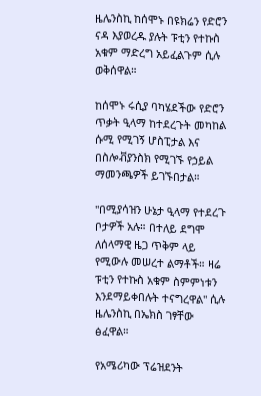ዜሌንስኪ ከሰሞኑ በዩክሬን የድሮን ናዳ እያወረዱ ያሉት ፑቲን የተኩስ አቁም ማድረግ አይፈልጉም ሲሉ ወቅሰዋል።

ከሰሞኑ ሩሲያ ባካሄደችው የድሮን ጥቃት ዒላማ ከተደረጉት መካከል ሱሚ የሚገኝ ሆስፒታል እና በስሎቭያንስክ የሚገኙ የኃይል ማመንጫዎች ይገኙበታል።

"በሚያሳዝን ሁኔታ ዒላማ የተደረጉ ቦታዎች አሉ። በተለይ ደግሞ ለሰላማዊ ዜጋ ጥቅም ላይ የሚውሉ መሠረተ ልማቶች። ዛሬ ፑቲን የተኩስ አቁም ስምምነቱን እንደማይቀበሉት ተናግረዋል" ሲሉ ዜሌንስኪ በኤክስ ገፃቸው ፅፈዋል።

የአሜሪካው ፕሬዝደንት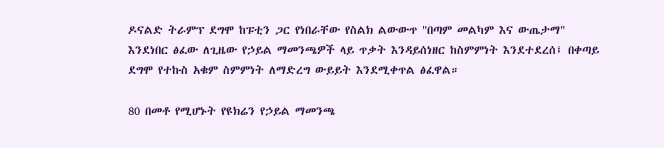ዶናልድ ትራምፕ ደግሞ ከፑቲን ጋር የነበራቸው የስልክ ልውውጥ "በጣም መልካም እና ውጤታማ" እንደነበር ፅፈው ለጊዜው የኃይል ማመንጫዎች ላይ ጥቃት እንዳይሰነዘር ከስምምነት እንደተደረሰ፤ በቀጣይ ደግሞ የተኩስ አቁም ስምምነት ለማድረግ ውይይት እንደሚቀጥል ፅፈዋል።

80 በመቶ የሚሆኑት የዩክሬን የኃይል ማመንጫ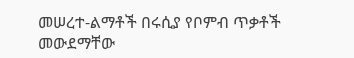መሠረተ-ልማቶች በሩሲያ የቦምብ ጥቃቶች መውደማቸው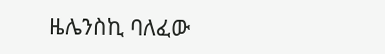ዜሌንስኪ ባለፈው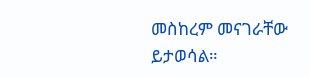መስከረም መናገራቸው ይታወሳል።